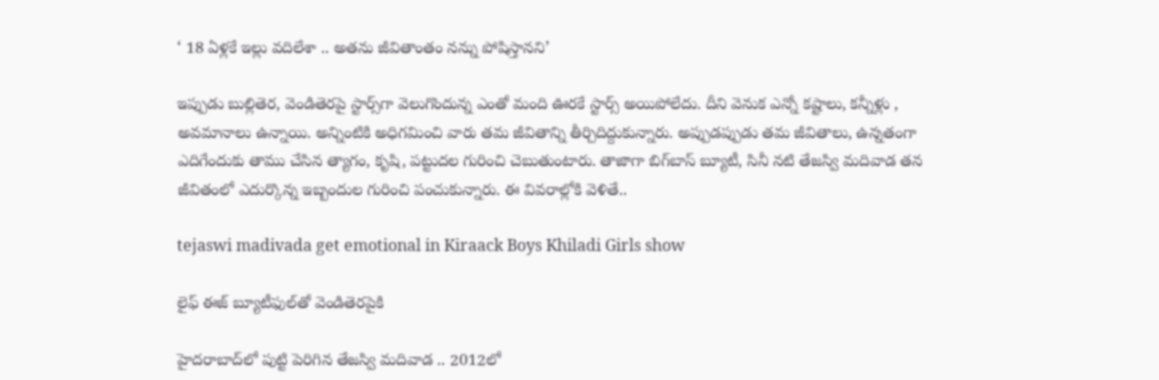‘ 18 ఏళ్లకే ఇల్లు వదిలేశా .. అతను జీవితాంతం నన్ను పోషిస్తానని’

ఇప్పుడు బుల్లితెర, వెండితెరపై స్టార్స్‌గా వెలుగొందున్న ఎంతో మంది ఊరకే స్టార్స్ అయిపోలేదు. దీని వెనుక ఎన్నో కష్టాలు, కన్నీళ్లు , అవమానాలు ఉన్నాయి. అన్నింటికి అధిగమించి వారు తమ జీవితాన్ని తీర్చిదిద్దుకున్నారు. అప్పుడప్పుడు తమ జీవితాలు, ఉన్నతంగా ఎదిగేందుకు తాము చేసిన త్యాగం, కృషి, పట్టుదల గురించి చెబుతుంటారు. తాజాగా బిగ్‌బాస్ బ్యూటీ, సినీ నటి తేజస్వి మదివాడ తన జీవితంలో ఎదుర్కొన్న ఇబ్బందుల గురించి పంచుకున్నారు. ఈ వివరాల్లోకి వెళితే..

tejaswi madivada get emotional in Kiraack Boys Khiladi Girls show

లైఫ్ ఈజ్ బ్యూటీఫుల్‌తో వెండితెరపైకి

హైదరాబాద్‌లో పుట్టి పెరిగిన తేజస్వి మదివాడ .. 2012లో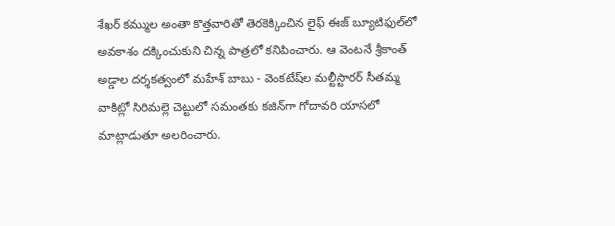శేఖర్ కమ్ముల అంతా కొత్తవారితో తెరకెక్కించిన లైఫ్ ఈజ్ బ్యూటిఫుల్‌లో అవకాశం దక్కించుకుని చిన్న పాత్రలో కనిపించారు. ఆ వెంటనే శ్రీకాంత్ అడ్డాల దర్శకత్వంలో మహేశ్ బాబు - వెంకటేష్‌ల మల్టీస్టారర్ సీతమ్మ వాకిట్లో సిరిమల్లె చెట్టులో సమంత‌కు కజిన్‌గా గోదావరి యాసలో మాట్లాడుతూ అలరించారు.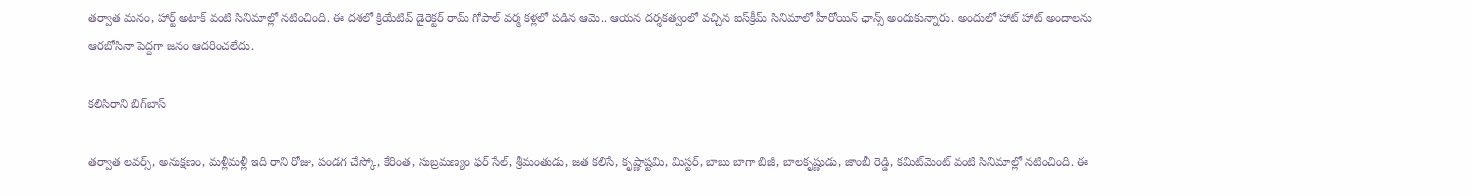తర్వాత మనం, హార్ట్ అటాక్ వంటి సినిమాల్లో నటించింది. ఈ దశలో క్రియేటివ్ డైరెక్టర్ రామ్ గోపాల్ వర్మ కళ్లలో పడిన ఆమె.. ఆయన దర్శకత్వంలో వచ్చిన ఐస్‌క్రీమ్ సినిమాలో హీరోయిన్ ఛాన్స్ అందుకున్నారు. అందులో హాట్ హాట్ అందాలను ఆరబోసినా పెద్దగా జనం ఆదరించలేదు.

కలిసిరాని బిగ్‌బాస్

తర్వాత లవర్స్, అనుక్షణం, మళ్లీమళ్లీ ఇది రాని రోజు, పండగ చేస్కో, కేరింత, సుబ్రమణ్యం ఫర్ సేల్, శ్రీమంతుడు, జత కలిసే, కృష్ణాష్టమి, మిస్టర్, బాబు బాగా బిజీ, బాలకృష్ణుడు, జాంబీ రెడ్డి, కమిట్‌మెంట్ వంటి సినిమాల్లో నటించింది. ఈ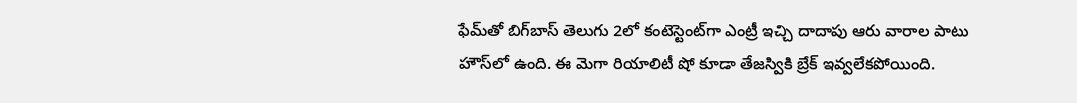ఫేమ్‌తో బిగ్‌బాస్ తెలుగు 2లో కంటెస్టెంట్‌గా ఎంట్రీ ఇచ్చి దాదాపు ఆరు వారాల పాటు హౌస్‌లో ఉంది. ఈ మెగా రియాలిటీ షో కూడా తేజస్వికి బ్రేక్ ఇవ్వలేకపోయింది.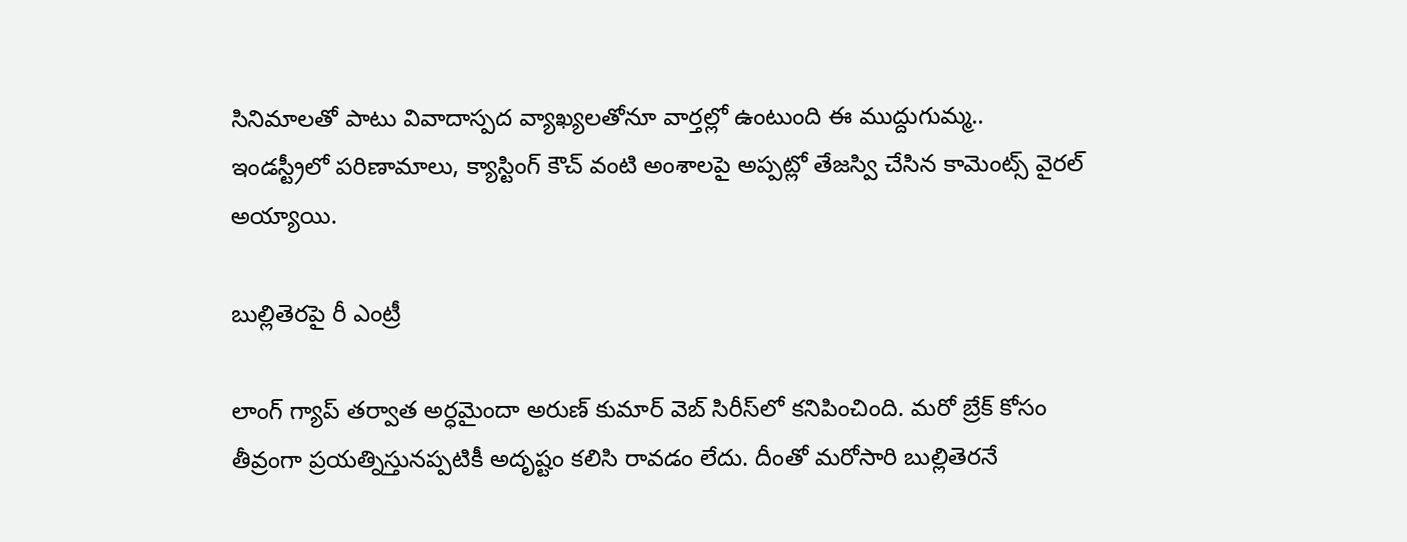సినిమాలతో పాటు వివాదాస్పద వ్యాఖ్యలతోనూ వార్తల్లో ఉంటుంది ఈ ముద్దుగుమ్మ.. ఇండస్ట్రీలో పరిణామాలు, క్యాస్టింగ్ కౌచ్ వంటి అంశాలపై అప్పట్లో తేజస్వి చేసిన కామెంట్స్ వైరల్ అయ్యాయి.

బుల్లితెరపై రీ ఎంట్రీ

లాంగ్ గ్యాప్ తర్వాత అర్ధమైందా అరుణ్ కుమార్ వెబ్ సిరీస్‌లో కనిపించింది. మరో బ్రేక్ కోసం తీవ్రంగా ప్రయత్నిస్తునప్పటికీ అదృష్టం కలిసి రావడం లేదు. దీంతో మరోసారి బుల్లితెరనే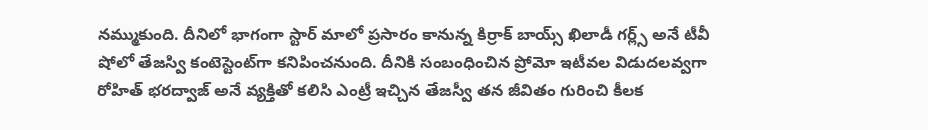నమ్ముకుంది. దీనిలో భాగంగా స్టార్ మాలో ప్రసారం కానున్న కిర్రాక్ బాయ్స్ ఖిలాడీ గర్ల్స్ అనే టీవీ షోలో తేజస్వి కంటెస్టెంట్‌గా కనిపించనుంది. దీనికి సంబంధించిన ప్రోమో ఇటీవల విడుదలవ్వగా రోహిత్ భరద్వాజ్ అనే వ్యక్తితో కలిసి ఎంట్రీ ఇచ్చిన తేజస్వీ తన జీవితం గురించి కీలక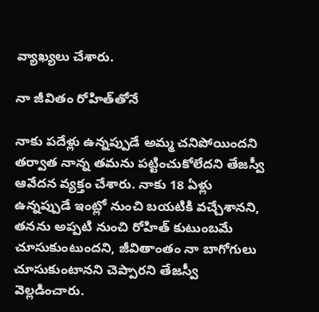వ్యాఖ్యలు చేశారు.

నా జీవితం రోహిత్‌తోనే

నాకు పదేళ్లు ఉన్నప్పుడే అమ్మ చనిపోయిందని తర్వాత నాన్న తమను పట్టించుకోలేదని తేజస్వీ ఆవేదన వ్యక్తం చేశారు. నాకు 18 ఏళ్లు ఉన్నప్పుడే ఇంట్లో నుంచి బయటికి వచ్చేశానని, తనను అప్పటి నుంచి రోహిత్ కుటుంబమే చూసుకుంటుందని, జీవితాంతం నా బాగోగులు చూసుకుంటానని చెప్పారని తేజస్వీ వెల్లడించారు.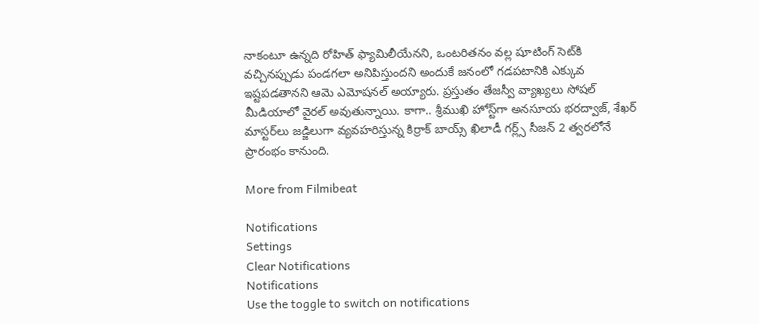నాకంటూ ఉన్నది రోహిత్ ఫ్యామిలీయేనని, ఒంటరితనం వల్ల షూటింగ్ సెట్‌కి వచ్చినప్పుడు పండగలా అనిపిస్తుందని అందుకే జనంలో గడపటానికి ఎక్కువ ఇష్టపడతానని ఆమె ఎమోషనల్ అయ్యారు. ప్రస్తుతం తేజస్వీ వ్యాఖ్యలు సోషల్ మీడియాలో వైరల్ అవుతున్నాయి. కాగా.. శ్రీముఖి హోస్ట్‌గా అనసూయ భరద్వాజ్, శేఖర్ మాస్టర్‌లు జడ్జిలుగా వ్యవహరిస్తున్న కిర్రాక్ బాయ్స్ ఖిలాడీ గర్ల్స్ సీజన్ 2 త్వరలోనే ప్రారంభం కానుంది.

More from Filmibeat

Notifications
Settings
Clear Notifications
Notifications
Use the toggle to switch on notifications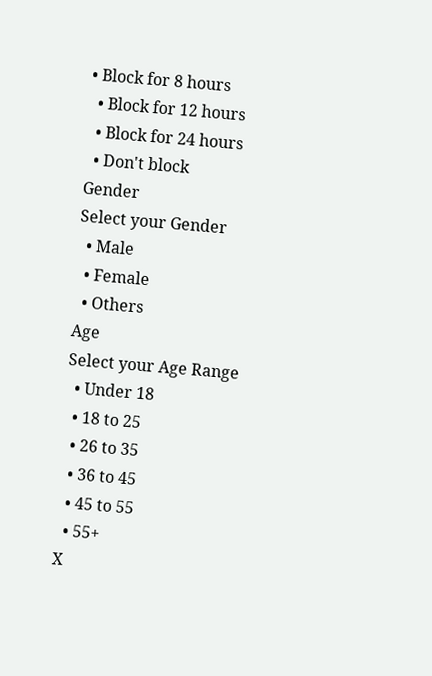• Block for 8 hours
  • Block for 12 hours
  • Block for 24 hours
  • Don't block
Gender
Select your Gender
  • Male
  • Female
  • Others
Age
Select your Age Range
  • Under 18
  • 18 to 25
  • 26 to 35
  • 36 to 45
  • 45 to 55
  • 55+
X